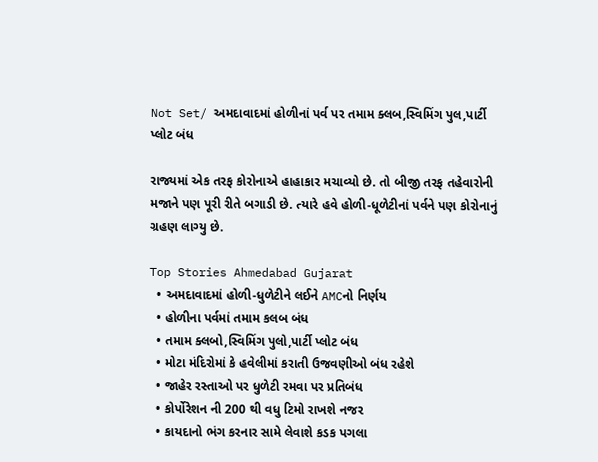Not Set/ અમદાવાદમાં હોળીનાં પર્વ પર તમામ ક્લબ,સ્વિમિંગ પુલ,પાર્ટી પ્લોટ બંધ

રાજ્યમાં એક તરફ કોરોનાએ હાહાકાર મચાવ્યો છે. તો બીજી તરફ તહેવારોની મજાને પણ પૂરી રીતે બગાડી છે. ત્યારે હવે હોળી-ધૂળેટીનાં પર્વને પણ કોરોનાનું ગ્રહણ લાગ્યુ છે.

Top Stories Ahmedabad Gujarat
  • અમદાવાદમાં હોળી-ધુળેટીને લઈને AMCનો નિર્ણય
  • હોળીના પર્વમાં તમામ કલબ બંધ
  • તમામ ક્લબો,સ્વિમિંગ પુલો,પાર્ટી પ્લોટ બંધ
  • મોટા મંદિરોમાં કે હવેલીમાં કરાતી ઉજવણીઓ બંધ રહેશે
  • જાહેર રસ્તાઓ પર ધુળેટી રમવા પર પ્રતિબંધ
  • કોર્પોરેશન ની 200 થી વધુ ટિમો રાખશે નજર
  • કાયદાનો ભંગ કરનાર સામે લેવાશે કડક પગલા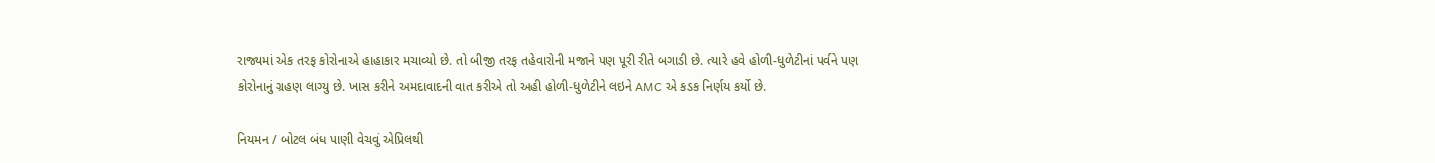રાજ્યમાં એક તરફ કોરોનાએ હાહાકાર મચાવ્યો છે. તો બીજી તરફ તહેવારોની મજાને પણ પૂરી રીતે બગાડી છે. ત્યારે હવે હોળી-ધુળેટીનાં પર્વને પણ કોરોનાનું ગ્રહણ લાગ્યુ છે. ખાસ કરીને અમદાવાદની વાત કરીએ તો અહી હોળી-ધુળેટીને લઇને AMC એ કડક નિર્ણય કર્યો છે.

નિયમન / બોટલ બંધ પાણી વેચવું એપ્રિલથી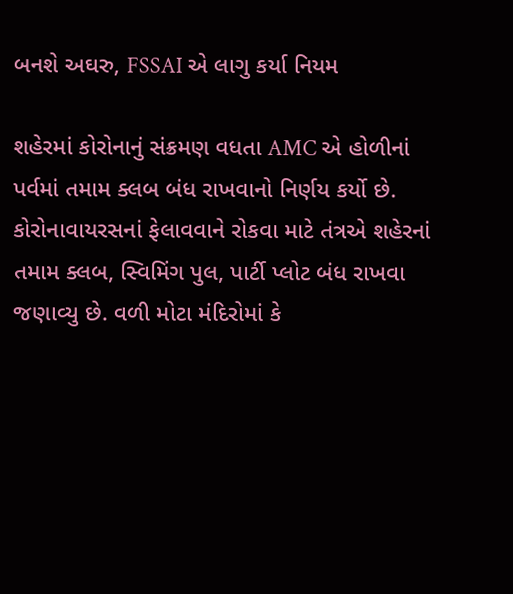બનશે અઘરુ, FSSAI એ લાગુ કર્યા નિયમ

શહેરમાં કોરોનાનું સંક્રમણ વધતા AMC એ હોળીનાં પર્વમાં તમામ ક્લબ બંધ રાખવાનો નિર્ણય કર્યો છે. કોરોનાવાયરસનાં ફેલાવવાને રોકવા માટે તંત્રએ શહેરનાં તમામ ક્લબ, સ્વિમિંગ પુલ, પાર્ટી પ્લોટ બંધ રાખવા જણાવ્યુ છે. વળી મોટા મંદિરોમાં કે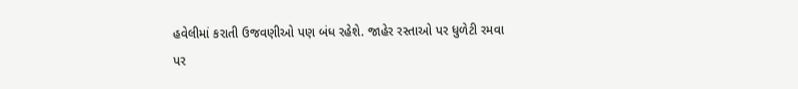હવેલીમાં કરાતી ઉજવણીઓ પણ બંધ રહેશે. જાહેર રસ્તાઓ પર ધુળેટી રમવા પર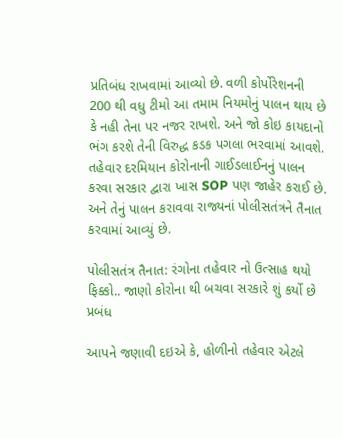પ્રતિબંધ રાખવામાં આવ્યો છે. વળી કોર્પોરેશનની 200 થી વધુ ટીમો આ તમામ નિયમોનું પાલન થાય છે કે નહી તેના પર નજર રાખશે. અને જો કોઇ કાયદાનો ભંગ કરશે તેની વિરુદ્ધ કડક પગલા ભરવામાં આવશે. તહેવાર દરમિયાન કોરોનાની ગાઈડલાઈનનું પાલન કરવા સરકાર દ્વારા ખાસ SOP પણ જાહેર કરાઈ છે. અને તેનું પાલન કરાવવા રાજ્યનાં પોલીસતંત્રને તૈનાત કરવામાં આવ્યું છે.

પોલીસતંત્ર તૈનાત: રંગોના તહેવાર નો ઉત્સાહ થયો ફિક્કો.. જાણો કોરોના થી બચવા સરકારે શું કર્યો છે પ્રબંધ

આપને જણાવી દઇએ કે, હોળીનો તહેવાર એટલે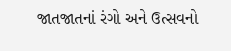જાતજાતનાં રંગો અને ઉત્સવનો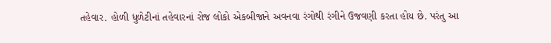તહેવાર. હોળી ધુળેટીનાં તહેવારનાં રોજ લોકો એકબીજાને અવનવા રંગોથી રંગીને ઉજવણી કરતા હોય છે. પરંતુ આ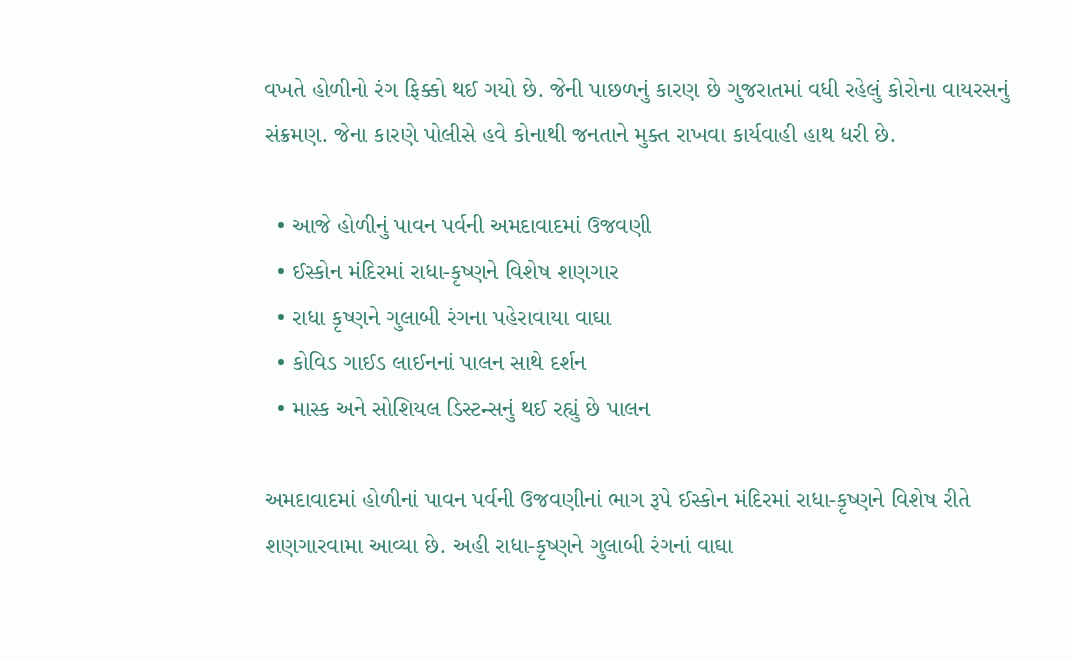વખતે હોળીનો રંગ ફિક્કો થઈ ગયો છે. જેની પાછળનું કારણ છે ગુજરાતમાં વધી રહેલું કોરોના વાયરસનું સંક્રમણ. જેના કારણે પોલીસે હવે કોનાથી જનતાને મુક્ત રાખવા કાર્યવાહી હાથ ધરી છે.

  • આજે હોળીનું પાવન પર્વની અમદાવાદમાં ઉજવણી
  • ઈસ્કોન મંદિરમાં રાધા-કૃષ્ણને વિશેષ શણગાર
  • રાધા કૃષ્ણને ગુલાબી રંગના પહેરાવાયા વાઘા
  • કોવિડ ગાઈડ લાઈનનાં પાલન સાથે દર્શન
  • માસ્ક અને સોશિયલ ડિસ્ટન્સનું થઈ રહ્યું છે પાલન

અમદાવાદમાં હોળીનાં પાવન પર્વની ઉજવણીનાં ભાગ રૂપે ઈસ્કોન મંદિરમાં રાધા-કૃષ્ણને વિશેષ રીતે શણગારવામા આવ્યા છે. અહી રાધા-કૃષ્ણને ગુલાબી રંગનાં વાઘા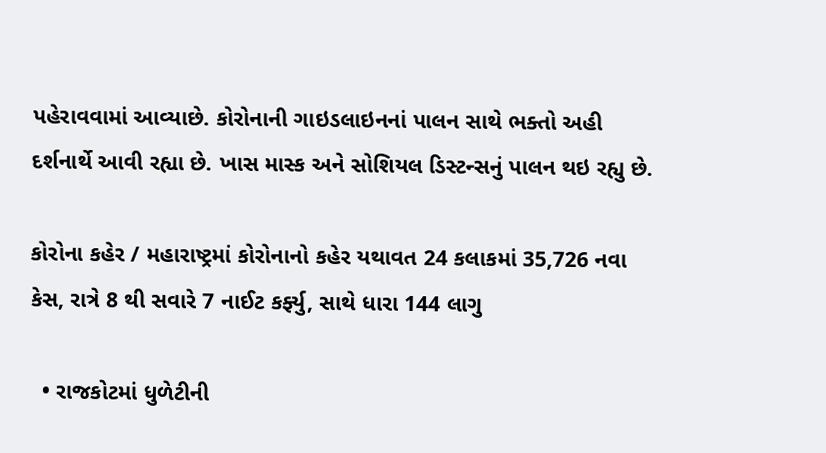પહેરાવવામાં આવ્યાછે. કોરોનાની ગાઇડલાઇનનાં પાલન સાથે ભક્તો અહી દર્શનાર્થે આવી રહ્યા છે. ખાસ માસ્ક અને સોશિયલ ડિસ્ટન્સનું પાલન થઇ રહ્યુ છે.

કોરોના કહેર / મહારાષ્ટ્રમાં કોરોનાનો કહેર યથાવત 24 કલાકમાં 35,726 નવા કેસ, રાત્રે 8 થી સવારે 7 નાઈટ કર્ફ્યુ, સાથે ધારા 144 લાગુ

  • રાજકોટમાં ધુળેટીની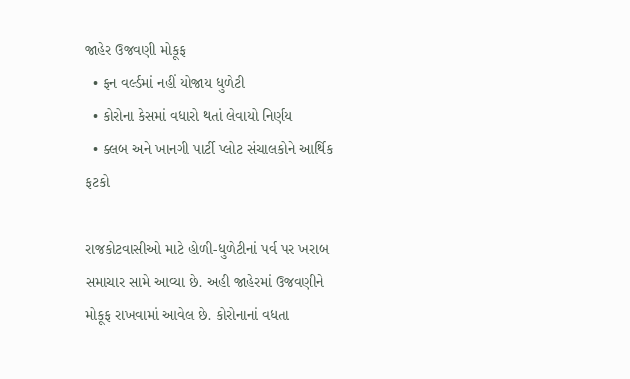જાહેર ઉજવણી મોકૂફ
  • ફન વર્લ્ડમાં નહીં યોજાય ધુળેટી
  • કોરોના કેસમાં વધારો થતાં લેવાયો નિર્ણય
  • ક્લબ અને ખાનગી પાર્ટી પ્લોટ સંચાલકોને આર્થિક ફટકો

રાજકોટવાસીઓ માટે હોળી-ધુળેટીનાં પર્વ પર ખરાબ સમાચાર સામે આવ્યા છે. અહી જાહેરમાં ઉજવણીને મોકૂફ રાખવામાં આવેલ છે. કોરોનાનાં વધતા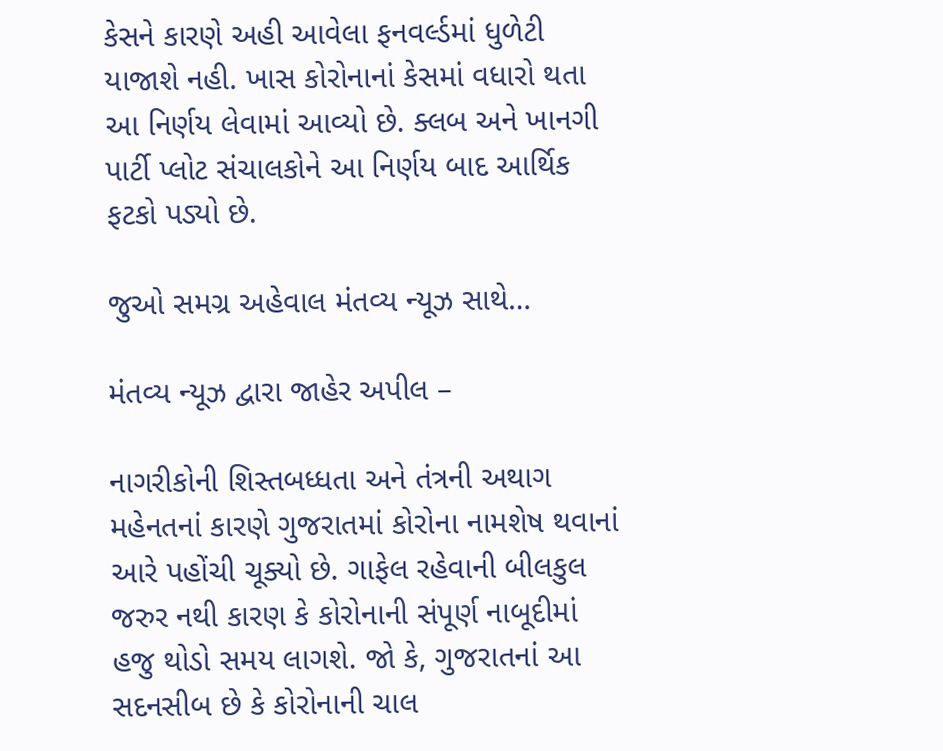કેસને કારણે અહી આવેલા ફનવર્લ્ડમાં ધુળેટી યાજાશે નહી. ખાસ કોરોનાનાં કેસમાં વધારો થતા આ નિર્ણય લેવામાં આવ્યો છે. ક્લબ અને ખાનગી પાર્ટી પ્લોટ સંચાલકોને આ નિર્ણય બાદ આર્થિક ફટકો પડ્યો છે.

જુઓ સમગ્ર અહેવાલ મંતવ્ય ન્યૂઝ સાથે…

મંતવ્ય ન્યૂઝ દ્વારા જાહેર અપીલ –

નાગરીકોની શિસ્તબધ્ધતા અને તંત્રની અથાગ મહેનતનાં કારણે ગુજરાતમાં કોરોના નામશેષ થવાનાં આરે પહોંચી ચૂક્યો છે. ગાફેલ રહેવાની બીલકુલ જરુર નથી કારણ કે કોરોનાની સંપૂર્ણ નાબૂદીમાં હજુ થોડો સમય લાગશે. જો કે, ગુજરાતનાં આ સદનસીબ છે કે કોરોનાની ચાલ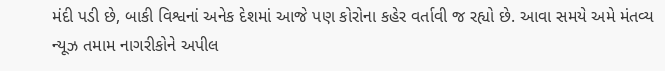મંદી પડી છે, બાકી વિશ્વનાં અનેક દેશમાં આજે પણ કોરોના કહેર વર્તાવી જ રહ્યો છે. આવા સમયે અમે મંતવ્ય ન્યૂઝ તમામ નાગરીકોને અપીલ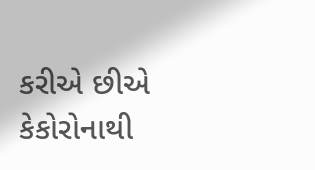કરીએ છીએ કેકોરોનાથી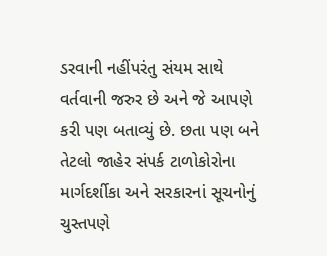ડરવાની નહીંપરંતુ સંયમ સાથે વર્તવાની જરુર છે અને જે આપણે કરી પણ બતાવ્યું છે. છતા પણ બને તેટલો જાહેર સંપર્ક ટાળોકોરોના માર્ગદર્શીકા અને સરકારનાં સૂચનોનું ચુસ્તપણે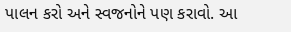પાલન કરો અને સ્વજનોને પણ કરાવો. આ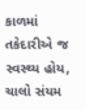કાળમાં તકેદારીએ જ સ્વસ્થ્ય હોય, ચાલો સંયમ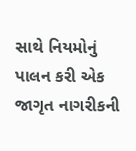સાથે નિયમોનું પાલન કરી એક જાગૃત નાગરીકની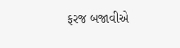ફરજ બજાવીએ